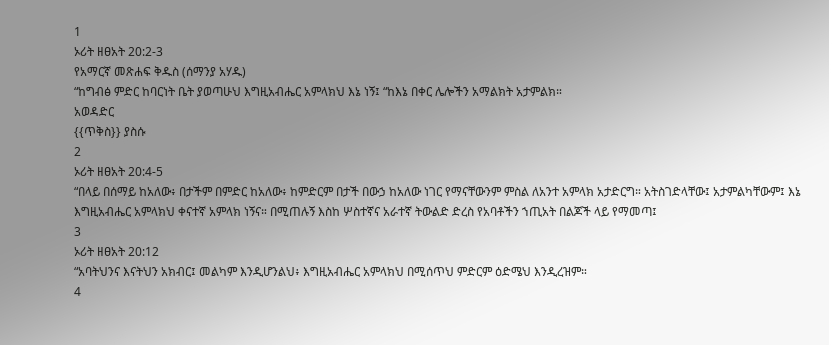1
ኦሪት ዘፀአት 20:2-3
የአማርኛ መጽሐፍ ቅዱስ (ሰማንያ አሃዱ)
“ከግብፅ ምድር ከባርነት ቤት ያወጣሁህ እግዚአብሔር አምላክህ እኔ ነኝ፤ “ከእኔ በቀር ሌሎችን አማልክት አታምልክ።
አወዳድር
{{ጥቅስ}} ያስሱ
2
ኦሪት ዘፀአት 20:4-5
“በላይ በሰማይ ከአለው፥ በታችም በምድር ከአለው፥ ከምድርም በታች በውኃ ከአለው ነገር የማናቸውንም ምስል ለአንተ አምላክ አታድርግ። አትስገድላቸው፤ አታምልካቸውም፤ እኔ እግዚአብሔር አምላክህ ቀናተኛ አምላክ ነኝና። በሚጠሉኝ እስከ ሦስተኛና አራተኛ ትውልድ ድረስ የአባቶችን ኀጢአት በልጆች ላይ የማመጣ፤
3
ኦሪት ዘፀአት 20:12
“አባትህንና እናትህን አክብር፤ መልካም እንዲሆንልህ፥ እግዚአብሔር አምላክህ በሚሰጥህ ምድርም ዕድሜህ እንዲረዝም።
4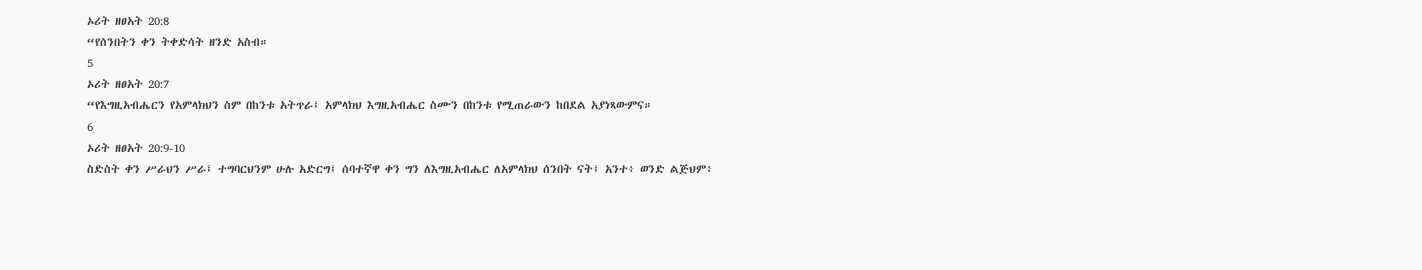ኦሪት ዘፀአት 20:8
“የሰንበትን ቀን ትቀድሳት ዘንድ አስብ።
5
ኦሪት ዘፀአት 20:7
“የእግዚአብሔርን የአምላክህን ስም በከንቱ አትጥራ፤ አምላክህ እግዚአብሔር ስሙን በከንቱ የሚጠራውን ከበደል አያነጻውምና።
6
ኦሪት ዘፀአት 20:9-10
ስድስት ቀን ሥራህን ሥራ፤ ተግባርህንም ሁሉ አድርግ፤ ሰባተኛዋ ቀን ግን ለእግዚአብሔር ለአምላክህ ሰንበት ናት፤ አንተ፥ ወንድ ልጅህም፥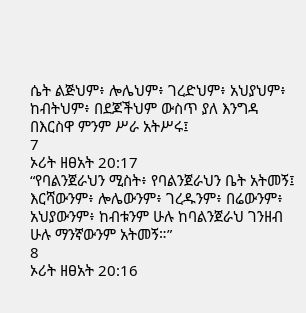ሴት ልጅህም፥ ሎሌህም፥ ገረድህም፥ አህያህም፥ ከብትህም፥ በደጆችህም ውስጥ ያለ እንግዳ በእርስዋ ምንም ሥራ አትሥሩ፤
7
ኦሪት ዘፀአት 20:17
“የባልንጀራህን ሚስት፥ የባልንጀራህን ቤት አትመኝ፤ እርሻውንም፥ ሎሌውንም፥ ገረዱንም፥ በሬውንም፥ አህያውንም፥ ከብቱንም ሁሉ ከባልንጀራህ ገንዘብ ሁሉ ማንኛውንም አትመኝ።”
8
ኦሪት ዘፀአት 20:16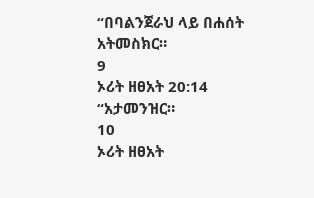“በባልንጀራህ ላይ በሐሰት አትመስክር።
9
ኦሪት ዘፀአት 20:14
“አታመንዝር።
10
ኦሪት ዘፀአት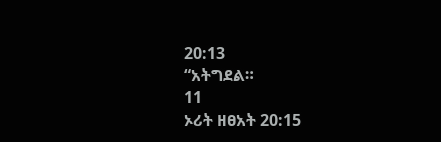20:13
“አትግደል።
11
ኦሪት ዘፀአት 20:15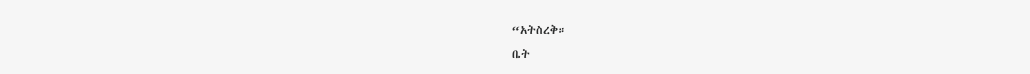“አትስረቅ።
ቤት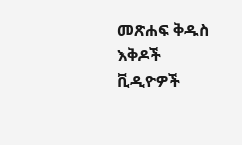መጽሐፍ ቅዱስ
እቅዶች
ቪዲዮዎች